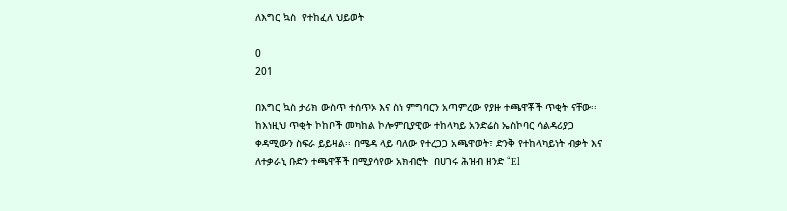ለእግር ኳስ  የተከፈለ ህይወት

0
201

በእግር ኳስ ታሪክ ውስጥ ተሰጥኦ እና ስነ ምግባርን አጣምረው የያዙ ተጫዋቾች ጥቂት ናቸው፡፡ ከእነዚህ ጥቂት ኮከቦች መካከል ኮሎምቢያዊው ተከላካይ አንድሬስ ኤስኮባር ሳልዳሪያጋ ቀዳሚውን ስፍራ ይይዛል፡፡ በሜዳ ላይ ባለው የተረጋጋ አጫዋወት፣ ድንቅ የተከላካይነት ብቃት እና ለተቃራኒ ቡድን ተጫዋቾች በሚያሳየው አክብሮት  በሀገሩ ሕዝብ ዘንድ “El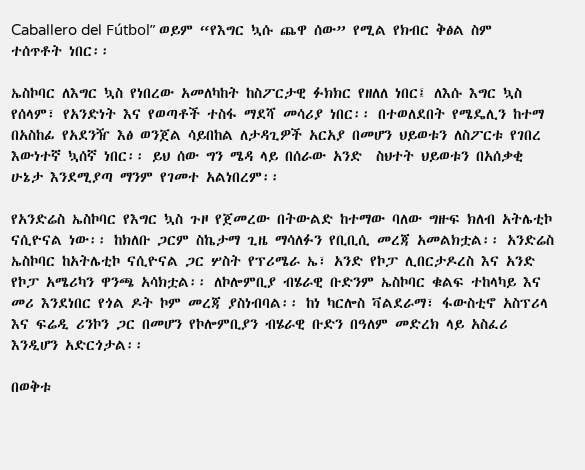Caballero del Fútbol” ወይም “የእግር ኳሱ ጨዋ ሰው” የሚል የክብር ቅፅል ስም ተሰጥቶት ነበር፡፡

ኤስኮባር ለእግር ኳስ የነበረው አመለካከት ከስፖርታዊ ፉክክር የዘለለ ነበር፤ ለእሱ እግር ኳስ የሰላም፣ የአንድነት እና የወጣቶች ተስፋ ማደሻ መሳሪያ ነበር፡፡ በተወለደበት የሜዴሊን ከተማ በአስከፊ የአደንዥ እፅ ወንጀል ሳይበከል ለታዳጊዎች አርአያ በመሆን ህይወቱን ለስፖርቱ የገበረ እውነተኛ ኳሰኛ ነበር፡፡ ይህ ሰው ግን ሜዳ ላይ በሰራው አንድ  ስህተት ህይወቱን በአሰቃቂ ሁኔታ እንደሚያጣ ማንም የገመተ አልነበረም፡፡

የአንድሬስ ኤስኮባር የእግር ኳስ ጉዞ የጀመረው በትውልድ ከተማው ባለው ግዙፍ ክለብ አትሌቲኮ ናሲዮናል ነው፡፡ ከክለቡ ጋርም ስኬታማ ጊዜ ማሳለፉን የቢቢሲ መረጃ አመልክቷል፡፡ አንድሬስ ኤስኮባር ከአትሌቲኮ ናሲዮናል ጋር ሦስት የፕሪሜራ ኤ፣ አንድ የኮፓ ሊበርታዶረስ እና አንድ የኮፓ አሜሪካን ዋንጫ አሳክቷል፡፡ ለኮሎምቢያ ብሄራዊ ቡድንም ኤስኮባር ቁልፍ ተከላካይ እና መሪ እንደነበር የጎል ዶት ኮም መረጃ ያስነብባል፡፡ ከነ ካርሎስ ቫልደራማ፣ ፋውስቲኖ አስፕሪላ እና ፍሬዲ ሪንኮን ጋር በመሆን የኮሎምቢያን ብሄራዊ ቡድን በዓለም መድረክ ላይ አስፈሪ እንዲሆን አድርጎታል፡፡

በወቅቱ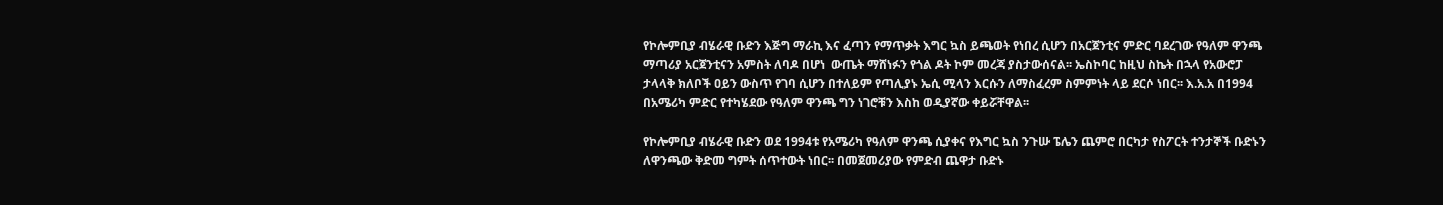የኮሎምቢያ ብሄራዊ ቡድን እጅግ ማራኪ እና ፈጣን የማጥቃት እግር ኳስ ይጫወት የነበረ ሲሆን በአርጀንቲና ምድር ባደረገው የዓለም ዋንጫ ማጣሪያ አርጀንቲናን አምስት ለባዶ በሆነ  ውጤት ማሸነፉን የጎል ዶት ኮም መረጃ ያስታውሰናል፡፡ ኤስኮባር ከዚህ ስኬት በኋላ የአውሮፓ ታላላቅ ክለቦች ዐይን ውስጥ የገባ ሲሆን በተለይም የጣሊያኑ ኤሲ ሚላን እርሱን ለማስፈረም ስምምነት ላይ ደርሶ ነበር፡፡ እ.አ.አ በ1994 በአሜሪካ ምድር የተካሄደው የዓለም ዋንጫ ግን ነገሮቹን እስከ ወዲያኛው ቀይሯቸዋል፡፡

የኮሎምቢያ ብሄራዊ ቡድን ወደ 1994ቱ የአሜሪካ የዓለም ዋንጫ ሲያቀና የእግር ኳስ ንጉሡ ፔሌን ጨምሮ በርካታ የስፖርት ተንታኞች ቡድኑን ለዋንጫው ቅድመ ግምት ሰጥተውት ነበር፡፡ በመጀመሪያው የምድብ ጨዋታ ቡድኑ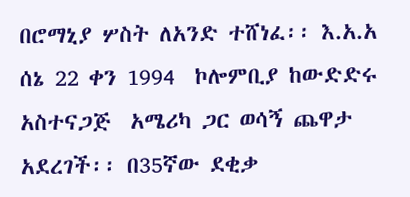በሮማኒያ ሦስት ለአንድ ተሸነፈ፡፡ እ.አ.አ ሰኔ 22 ቀን 1994  ኮሎምቢያ ከውድድሩ አስተናጋጅ  አሜሪካ ጋር ወሳኝ ጨዋታ አደረገች፡፡ በ35ኛው ደቂቃ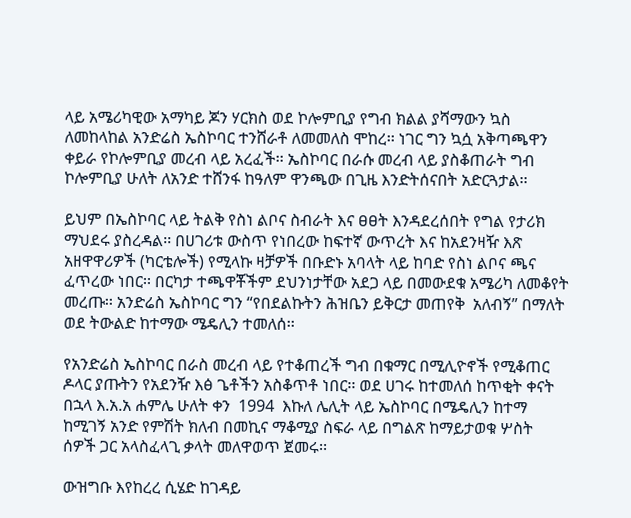ላይ አሜሪካዊው አማካይ ጆን ሃርክስ ወደ ኮሎምቢያ የግብ ክልል ያሻማውን ኳስ ለመከላከል አንድሬስ ኤስኮባር ተንሸራቶ ለመመለስ ሞከረ፡፡ ነገር ግን ኳሷ አቅጣጫዋን ቀይራ የኮሎምቢያ መረብ ላይ አረፈች፡፡ ኤስኮባር በራሱ መረብ ላይ ያስቆጠራት ግብ ኮሎምቢያ ሁለት ለአንድ ተሸንፋ ከዓለም ዋንጫው በጊዜ እንድትሰናበት አድርጓታል፡፡

ይህም በኤስኮባር ላይ ትልቅ የስነ ልቦና ስብራት እና ፀፀት እንዳደረሰበት የግል የታሪክ ማህደሩ ያስረዳል፡፡ በሀገሪቱ ውስጥ የነበረው ከፍተኛ ውጥረት እና ከአደንዛዥ እጽ አዘዋዋሪዎች (ካርቴሎች) የሚላኩ ዛቻዎች በቡድኑ አባላት ላይ ከባድ የስነ ልቦና ጫና ፈጥረው ነበር፡፡ በርካታ ተጫዋቾችም ደህንነታቸው አደጋ ላይ በመውደቁ አሜሪካ ለመቆየት መረጡ፡፡ አንድሬስ ኤስኮባር ግን “የበደልኩትን ሕዝቤን ይቅርታ መጠየቅ  አለብኝ” በማለት ወደ ትውልድ ከተማው ሜዴሊን ተመለሰ፡፡

የአንድሬስ ኤስኮባር በራስ መረብ ላይ የተቆጠረች ግብ በቁማር በሚሊዮኖች የሚቆጠር ዶላር ያጡትን የአደንዥ እፅ ጌቶችን አስቆጥቶ ነበር፡፡ ወደ ሀገሩ ከተመለሰ ከጥቂት ቀናት በኋላ እ.አ.አ ሐምሌ ሁለት ቀን  1994  እኩለ ሌሊት ላይ ኤስኮባር በሜዴሊን ከተማ ከሚገኝ አንድ የምሽት ክለብ በመኪና ማቆሚያ ስፍራ ላይ በግልጽ ከማይታወቁ ሦስት ሰዎች ጋር አላስፈላጊ ቃላት መለዋወጥ ጀመሩ፡፡

ውዝግቡ እየከረረ ሲሄድ ከገዳይ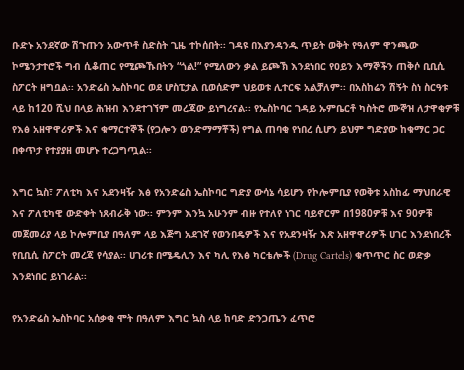ቡድኑ አንደኛው ሽጉጡን አውጥቶ ስድስት ጊዜ ተኮሰበት፡፡ ገዳዩ በእያንዳንዱ ጥይት ወቅት የዓለም ዋንጫው ኮሜንታተሮች ግብ ሲቆጠር የሚጮኹበትን “ጎል!” የሚለውን ቃል ይጮኽ እንደነበር የዐይን እማኞችን ጠቅሶ ቢቢሲ ስፖርት ዘግቧል፡፡ አንድሬስ ኤስኮባር ወደ ሆስፒታል ቢወሰድም ህይወቱ ሊተርፍ አልቻለም፡፡ በአስከሬን ሽኝት ስነ ስርዓቱ ላይ ከ120 ሺህ በላይ ሕዝብ እንደተገኘም መረጃው ይነግረናል፡፡ የኤስኮባር ገዳይ ኡምቤርቶ ካስትሮ ሙኞዝ ለታዋቂዎቹ የእፅ አዘዋዋሪዎች እና ቁማርተኞች (የጋሎን ወንድማማቾች) የግል ጠባቂ የነበረ ሲሆን ይህም ግድያው ከቁማር ጋር በቀጥታ የተያያዘ መሆኑ ተረጋግጧል፡፡

እግር ኳስ፣ ፖለቲካ እና አደንዛዥ እፅ የአንድሬስ ኤስኮባር ግድያ ውሳኔ ሳይሆን የኮሎምቢያ የወቅቱ አስከፊ ማህበራዊ እና ፖለቲካዊ ውድቀት ነጸብራቅ ነው፡፡ ምንም እንኳ አሁንም ብዙ የተለየ ነገር ባይኖርም በ1980ዎቹ እና 90ዎቹ መጀመሪያ ላይ ኮሎምቢያ በዓለም ላይ እጅግ አደገኛ የወንበዴዎች እና የአደንዛዥ እጽ አዘዋዋሪዎች ሀገር እንደነበረች የቢቢሲ ስፖርት መረጃ የሳያል፡፡ ሀገሪቱ በሜዴሊን እና ካሊ የእፅ ካርቴሎች (Drug Cartels) ቁጥጥር ስር ወድቃ እንደነበር ይነገራል፡፡

የአንድሬስ ኤስኮባር አሰቃቂ ሞት በዓለም እግር ኳስ ላይ ከባድ ድንጋጤን ፈጥሮ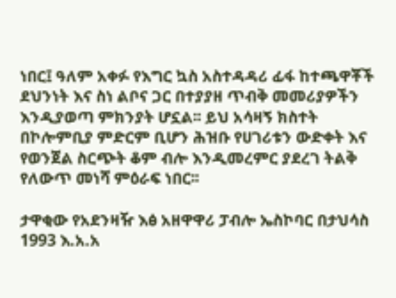ነበር፤ ዓለም አቀፉ የእግር ኳስ አስተዳዳሪ ፊፋ ከተጫዋቾች ደህንነት እና ስነ ልቦና ጋር በተያያዘ ጥብቅ መመሪያዎችን እንዲያወጣ ምክንያት ሆኗል፡፡ ይህ አሳዛኝ ክስተት በኮሎምቢያ ምድርም ቢሆን ሕዝቡ የሀገሪቱን ውድቀት እና የወንጀል ስርጭት ቆም ብሎ እንዲመረምር ያደረገ ትልቅ የለውጥ መነሻ ምዕራፍ ነበር፡፡

ታዋቂው የአደንዛዥ እፅ አዘዋዋሪ ፓብሎ ኤስኮባር በታህሳስ 1993 እ.አ.አ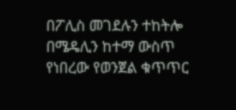በፖሊስ መገደሉን ተከትሎ በሜዴሊን ከተማ ውስጥ የነበረው የወንጀል ቁጥጥር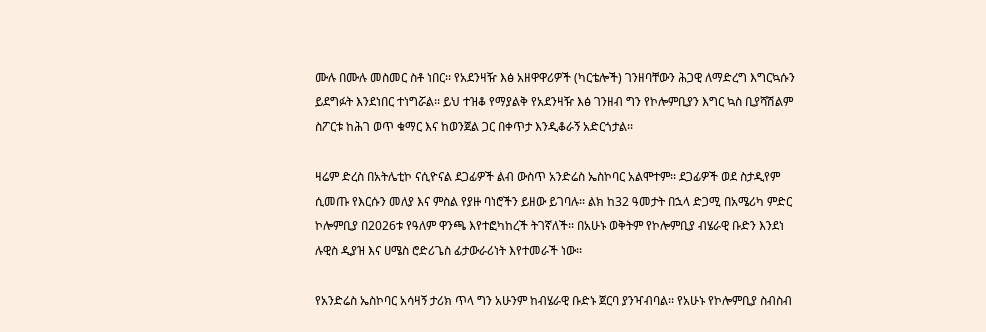ሙሉ በሙሉ መስመር ስቶ ነበር፡፡ የአደንዛዥ እፅ አዘዋዋሪዎች (ካርቴሎች) ገንዘባቸውን ሕጋዊ ለማድረግ እግርኳሱን ይደግፉት እንደነበር ተነግሯል፡፡ ይህ ተዝቆ የማያልቅ የአደንዛዥ እፅ ገንዘብ ግን የኮሎምቢያን እግር ኳስ ቢያሻሽልም ስፖርቱ ከሕገ ወጥ ቁማር እና ከወንጀል ጋር በቀጥታ እንዲቆራኝ አድርጎታል፡፡

ዛሬም ድረስ በአትሌቲኮ ናሲዮናል ደጋፊዎች ልብ ውስጥ አንድሬስ ኤስኮባር አልሞተም፡፡ ደጋፊዎች ወደ ስታዲየም ሲመጡ የእርሱን መለያ እና ምስል የያዙ ባነሮችን ይዘው ይገባሉ፡፡ ልክ ከ32 ዓመታት በኋላ ድጋሚ በአሜሪካ ምድር ኮሎምቢያ በ2026ቱ የዓለም ዋንጫ እየተፎካከረች ትገኛለች፡፡ በአሁኑ ወቅትም የኮሎምቢያ ብሄራዊ ቡድን እንደነ ሉዊስ ዲያዝ እና ሀሜስ ሮድሪጌስ ፊታውራሪነት እየተመራች ነው፡፡

የአንድሬስ ኤስኮባር አሳዛኝ ታሪክ ጥላ ግን አሁንም ከብሄራዊ ቡድኑ ጀርባ ያንዣብባል፡፡ የአሁኑ የኮሎምቢያ ስብስብ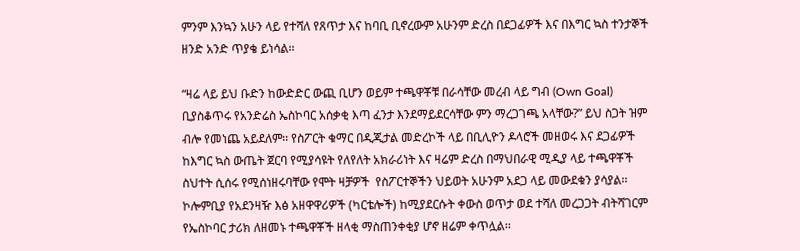ምንም እንኳን አሁን ላይ የተሻለ የጸጥታ እና ከባቢ ቢኖረውም አሁንም ድረስ በደጋፊዎች እና በእግር ኳስ ተንታኞች ዘንድ አንድ ጥያቄ ይነሳል፡፡

“ዛሬ ላይ ይህ ቡድን ከውድድር ውጪ ቢሆን ወይም ተጫዋቾቹ በራሳቸው መረብ ላይ ግብ (Own Goal) ቢያስቆጥሩ የአንድሬስ ኤስኮባር አሰቃቂ እጣ ፈንታ እንደማይደርሳቸው ምን ማረጋገጫ አላቸው?” ይህ ስጋት ዝም ብሎ የመነጨ አይደለም፡፡ የስፖርት ቁማር በዲጂታል መድረኮች ላይ በቢሊዮን ዶላሮች መዘወሩ እና ደጋፊዎች ከእግር ኳስ ውጤት ጀርባ የሚያሳዩት የለየለት አክራሪነት እና ዛሬም ድረስ በማህበራዊ ሚዲያ ላይ ተጫዋቾች ስህተት ሲሰሩ የሚሰነዘሩባቸው የሞት ዛቻዎች  የስፖርተኞችን ህይወት አሁንም አደጋ ላይ መውደቁን ያሳያል፡፡ ኮሎምቢያ የአደንዛዥ እፅ አዘዋዋሪዎች (ካርቴሎች) ከሚያደርሱት ቀውስ ወጥታ ወደ ተሻለ መረጋጋት ብትሻገርም የኤስኮባር ታሪክ ለዘመኑ ተጫዋቾች ዘላቂ ማስጠንቀቂያ ሆኖ ዘሬም ቀጥሏል፡፡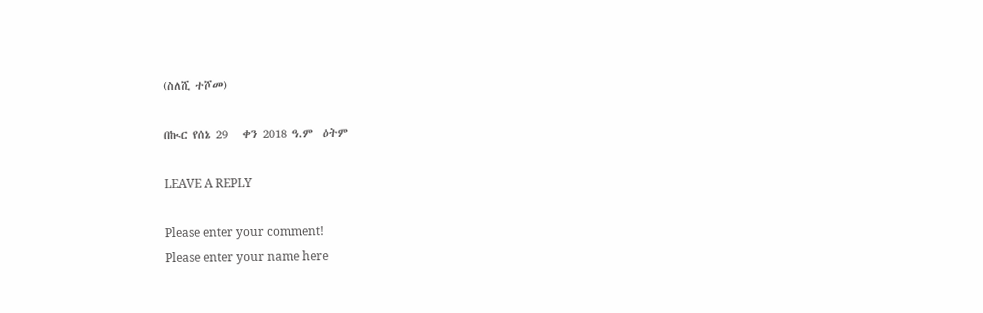(ስለሺ ተሾመ)

በኲር የሰኔ 29   ቀን 2018 ዓ.ም  ዕትም

LEAVE A REPLY

Please enter your comment!
Please enter your name here